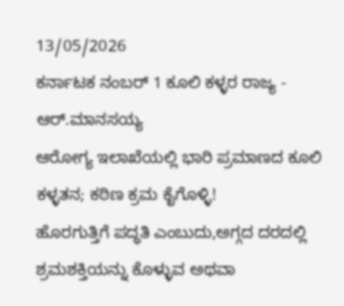13/05/2026
ಕರ್ನಾಟಕ ನಂಬರ್ 1 ಕೂಲಿ ಕಳ್ಳರ ರಾಜ್ಯ - ಆರ್.ಮಾನಸಯ್ಯ
ಆರೋಗ್ಯ ಇಲಾಖೆಯಲ್ಲಿ ಭಾರಿ ಪ್ರಮಾಣದ ಕೂಲಿ ಕಳ್ಳತನ; ಕಠಿಣ ಕ್ರಮ ಕೈಗೊಳ್ಳಿ!
ಹೊರಗುತ್ತಿಗೆ ಪದ್ಧತಿ ಎಂಬುದು,ಅಗ್ಗದ ದರದಲ್ಲಿ ಶ್ರಮಶಕ್ತಿಯನ್ನು ಕೊಳ್ಳುವ ಅಥವಾ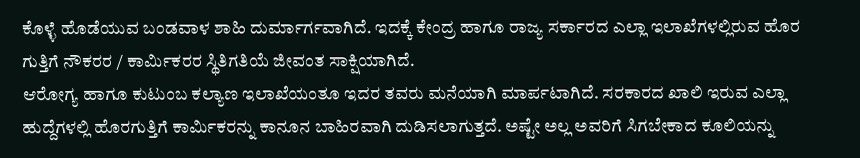ಕೊಳ್ಳೆ ಹೊಡೆಯುವ ಬಂಡವಾಳ ಶಾಹಿ ದುರ್ಮಾರ್ಗವಾಗಿದೆ. ಇದಕ್ಕೆ ಕೇಂದ್ರ ಹಾಗೂ ರಾಜ್ಯ ಸರ್ಕಾರದ ಎಲ್ಲಾ ಇಲಾಖೆಗಳಲ್ಲಿರುವ ಹೊರ ಗುತ್ತಿಗೆ ನೌಕರರ / ಕಾರ್ಮಿಕರರ ಸ್ಥಿತಿಗತಿಯೆ ಜೀವಂತ ಸಾಕ್ಷಿಯಾಗಿದೆ.
ಆರೋಗ್ಯ ಹಾಗೂ ಕುಟುಂಬ ಕಲ್ಯಾಣ ಇಲಾಖೆಯಂತೂ ಇದರ ತವರು ಮನೆಯಾಗಿ ಮಾರ್ಪಟಾಗಿದೆ. ಸರಕಾರದ ಖಾಲಿ ಇರುವ ಎಲ್ಲಾ ಹುದ್ದೆಗಳಲ್ಲಿ ಹೊರಗುತ್ತಿಗೆ ಕಾರ್ಮಿಕರನ್ನು ಕಾನೂನ ಬಾಹಿರವಾಗಿ ದುಡಿಸಲಾಗುತ್ತದೆ. ಅಷ್ಟೇ ಅಲ್ಲ ಅವರಿಗೆ ಸಿಗಬೇಕಾದ ಕೂಲಿಯನ್ನು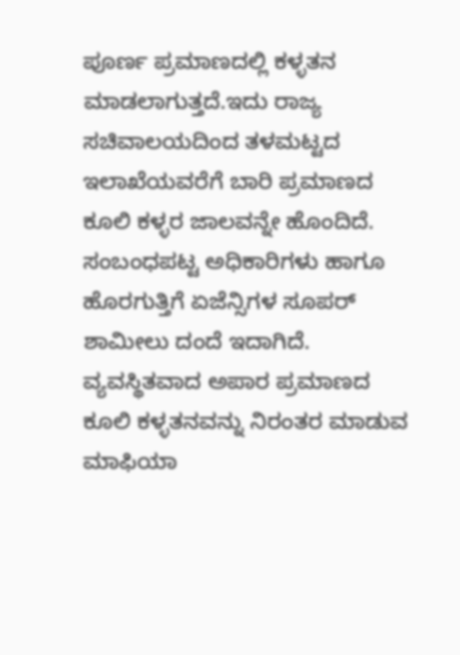ಪೂರ್ಣ ಪ್ರಮಾಣದಲ್ಲಿ ಕಳ್ಳತನ ಮಾಡಲಾಗುತ್ತದೆ.ಇದು ರಾಜ್ಯ ಸಚಿವಾಲಯದಿಂದ ತಳಮಟ್ಟದ ಇಲಾಖೆಯವರೆಗೆ ಬಾರಿ ಪ್ರಮಾಣದ ಕೂಲಿ ಕಳ್ಳರ ಜಾಲವನ್ನೇ ಹೊಂದಿದೆ. ಸಂಬಂಧಪಟ್ಟ ಅಧಿಕಾರಿಗಳು ಹಾಗೂ ಹೊರಗುತ್ತಿಗೆ ಏಜೆನ್ಸಿಗಳ ಸೂಪರ್ ಶಾಮೀಲು ದಂದೆ ಇದಾಗಿದೆ. ವ್ಯವಸ್ಥಿತವಾದ ಅಪಾರ ಪ್ರಮಾಣದ ಕೂಲಿ ಕಳ್ಳತನವನ್ನು ನಿರಂತರ ಮಾಡುವ ಮಾಫಿಯಾ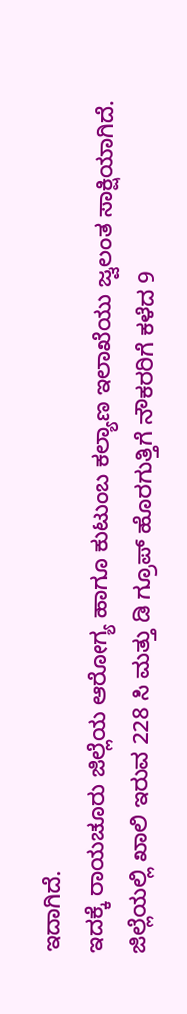ಇದಾಗಿದೆ.
ಇದಕ್ಕೆ ರಾಯಚೂರು ಜಿಲ್ಲೆಯ ಆರೋಗ್ಯ ಹಾಗೂ ಕುಟುಂಬ ಕಲ್ಯಾಣ ಇಲಾಖೆಯು ಜ್ವಲಂತ ಸಾಕ್ಷಿಯಾಗಿದೆ. ಜಿಲ್ಲೆಯಲ್ಲಿ ಖಾಲಿ ಇರುವ 228 ಸಿ ಮತ್ತು ಡಿ ಗ್ರೂಪ್ ಹೊರಗುತ್ತಿಗೆ ನೌಕರರಿಗೆ ಕಳೆದ 9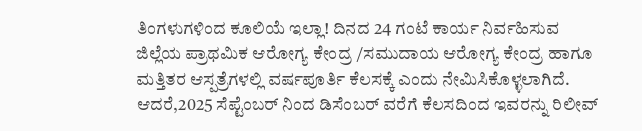ತಿಂಗಳುಗಳಿಂದ ಕೂಲಿಯೆ ಇಲ್ಲಾ! ದಿನದ 24 ಗಂಟೆ ಕಾರ್ಯ ನಿರ್ವಹಿಸುವ ಜಿಲ್ಲೆಯ ಪ್ರಾಥಮಿಕ ಆರೋಗ್ಯ ಕೇಂದ್ರ /ಸಮುದಾಯ ಆರೋಗ್ಯ ಕೇಂದ್ರ ಹಾಗೂ ಮತ್ತಿತರ ಆಸ್ಪತ್ರೆಗಳಲ್ಲಿ ವರ್ಷಪೂರ್ತಿ ಕೆಲಸಕ್ಕೆ ಎಂದು ನೇಮಿಸಿಕೊಳ್ಳಲಾಗಿದೆ. ಆದರೆ,2025 ಸೆಪ್ಟೆಂಬರ್ ನಿಂದ ಡಿಸೆಂಬರ್ ವರೆಗೆ ಕೆಲಸದಿಂದ ಇವರನ್ನು ರಿಲೀವ್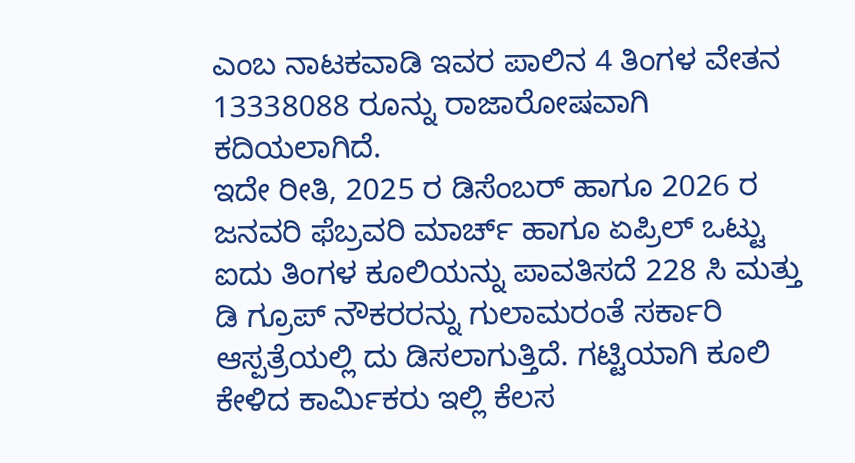ಎಂಬ ನಾಟಕವಾಡಿ ಇವರ ಪಾಲಿನ 4 ತಿಂಗಳ ವೇತನ 13338088 ರೂನ್ನು ರಾಜಾರೋಷವಾಗಿ ಕದಿಯಲಾಗಿದೆ.
ಇದೇ ರೀತಿ, 2025 ರ ಡಿಸೆಂಬರ್ ಹಾಗೂ 2026 ರ ಜನವರಿ ಫೆಬ್ರವರಿ ಮಾರ್ಚ್ ಹಾಗೂ ಏಪ್ರಿಲ್ ಒಟ್ಟು ಐದು ತಿಂಗಳ ಕೂಲಿಯನ್ನು ಪಾವತಿಸದೆ 228 ಸಿ ಮತ್ತು ಡಿ ಗ್ರೂಪ್ ನೌಕರರನ್ನು ಗುಲಾಮರಂತೆ ಸರ್ಕಾರಿ ಆಸ್ಪತ್ರೆಯಲ್ಲಿ ದು ಡಿಸಲಾಗುತ್ತಿದೆ. ಗಟ್ಟಿಯಾಗಿ ಕೂಲಿ ಕೇಳಿದ ಕಾರ್ಮಿಕರು ಇಲ್ಲಿ ಕೆಲಸ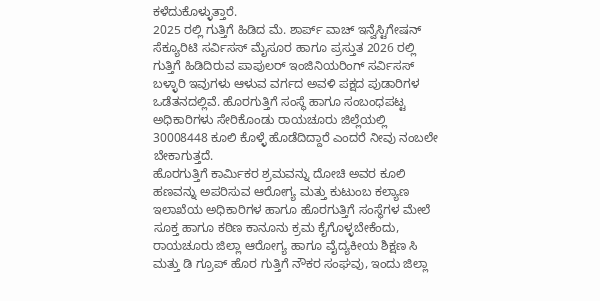ಕಳೆದುಕೊಳ್ಳುತ್ತಾರೆ.
2025 ರಲ್ಲಿ ಗುತ್ತಿಗೆ ಹಿಡಿದ ಮೆ. ಶಾರ್ಪ್ ವಾಚ್ ಇನ್ವೆಸ್ಟಿಗೇಷನ್ ಸೆಕ್ಯೂರಿಟಿ ಸರ್ವಿಸಸ್ ಮೈಸೂರ ಹಾಗೂ ಪ್ರಸ್ತುತ 2026 ರಲ್ಲಿ ಗುತ್ತಿಗೆ ಹಿಡಿದಿರುವ ಪಾಪುಲರ್ ಇಂಜಿನಿಯರಿಂಗ್ ಸರ್ವಿಸಸ್ ಬಳ್ಳಾರಿ ಇವುಗಳು ಆಳುವ ವರ್ಗದ ಅವಳಿ ಪಕ್ಷದ ಪುಡಾರಿಗಳ ಒಡೆತನದಲ್ಲಿವೆ. ಹೊರಗುತ್ತಿಗೆ ಸಂಸ್ಥೆ ಹಾಗೂ ಸಂಬಂಧಪಟ್ಟ ಅಧಿಕಾರಿಗಳು ಸೇರಿಕೊಂಡು ರಾಯಚೂರು ಜಿಲ್ಲೆಯಲ್ಲಿ 30008448 ಕೂಲಿ ಕೊಳ್ಳೆ ಹೊಡೆದಿದ್ದಾರೆ ಎಂದರೆ ನೀವು ನಂಬಲೇ ಬೇಕಾಗುತ್ತದೆ.
ಹೊರಗುತ್ತಿಗೆ ಕಾರ್ಮಿಕರ ಶ್ರಮವನ್ನು ದೋಚಿ ಅವರ ಕೂಲಿ ಹಣವನ್ನು ಅಪರಿಸುವ ಆರೋಗ್ಯ ಮತ್ತು ಕುಟುಂಬ ಕಲ್ಯಾಣ ಇಲಾಖೆಯ ಅಧಿಕಾರಿಗಳ ಹಾಗೂ ಹೊರಗುತ್ತಿಗೆ ಸಂಸ್ಥೆಗಳ ಮೇಲೆ ಸೂಕ್ತ ಹಾಗೂ ಕಠಿಣ ಕಾನೂನು ಕ್ರಮ ಕೈಗೊಳ್ಳಬೇಕೆಂದು, ರಾಯಚೂರು ಜಿಲ್ಲಾ ಆರೋಗ್ಯ ಹಾಗೂ ವೈದ್ಯಕೀಯ ಶಿಕ್ಷಣ ಸಿ ಮತ್ತು ಡಿ ಗ್ರೂಪ್ ಹೊರ ಗುತ್ತಿಗೆ ನೌಕರ ಸಂಘವು, ಇಂದು ಜಿಲ್ಲಾ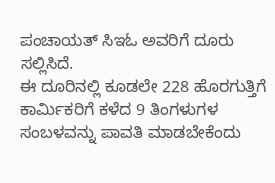ಪಂಚಾಯತ್ ಸಿಇಓ ಅವರಿಗೆ ದೂರು ಸಲ್ಲಿಸಿದೆ.
ಈ ದೂರಿನಲ್ಲಿ ಕೂಡಲೇ 228 ಹೊರಗುತ್ತಿಗೆ ಕಾರ್ಮಿಕರಿಗೆ ಕಳೆದ 9 ತಿಂಗಳುಗಳ ಸಂಬಳವನ್ನು ಪಾವತಿ ಮಾಡಬೇಕೆಂದು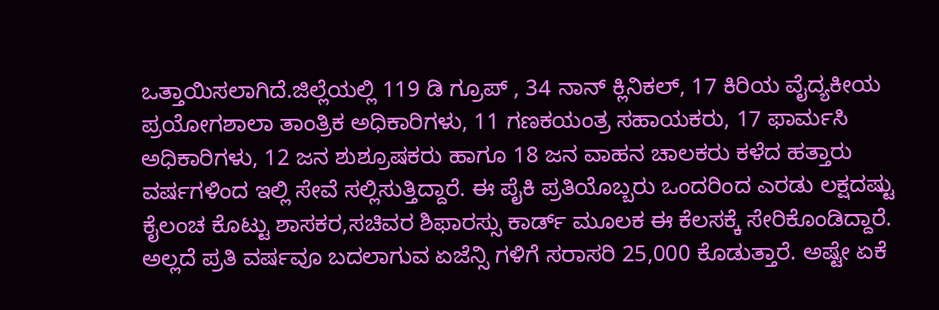ಒತ್ತಾಯಿಸಲಾಗಿದೆ.ಜಿಲ್ಲೆಯಲ್ಲಿ 119 ಡಿ ಗ್ರೂಪ್ , 34 ನಾನ್ ಕ್ಲಿನಿಕಲ್, 17 ಕಿರಿಯ ವೈದ್ಯಕೀಯ ಪ್ರಯೋಗಶಾಲಾ ತಾಂತ್ರಿಕ ಅಧಿಕಾರಿಗಳು, 11 ಗಣಕಯಂತ್ರ ಸಹಾಯಕರು, 17 ಫಾರ್ಮಸಿ ಅಧಿಕಾರಿಗಳು, 12 ಜನ ಶುಶ್ರೂಷಕರು ಹಾಗೂ 18 ಜನ ವಾಹನ ಚಾಲಕರು ಕಳೆದ ಹತ್ತಾರು ವರ್ಷಗಳಿಂದ ಇಲ್ಲಿ ಸೇವೆ ಸಲ್ಲಿಸುತ್ತಿದ್ದಾರೆ. ಈ ಪೈಕಿ ಪ್ರತಿಯೊಬ್ಬರು ಒಂದರಿಂದ ಎರಡು ಲಕ್ಷದಷ್ಟು ಕೈಲಂಚ ಕೊಟ್ಟು ಶಾಸಕರ,ಸಚಿವರ ಶಿಫಾರಸ್ಸು ಕಾರ್ಡ್ ಮೂಲಕ ಈ ಕೆಲಸಕ್ಕೆ ಸೇರಿಕೊಂಡಿದ್ದಾರೆ. ಅಲ್ಲದೆ ಪ್ರತಿ ವರ್ಷವೂ ಬದಲಾಗುವ ಏಜೆನ್ಸಿ ಗಳಿಗೆ ಸರಾಸರಿ 25,000 ಕೊಡುತ್ತಾರೆ. ಅಷ್ಟೇ ಏಕೆ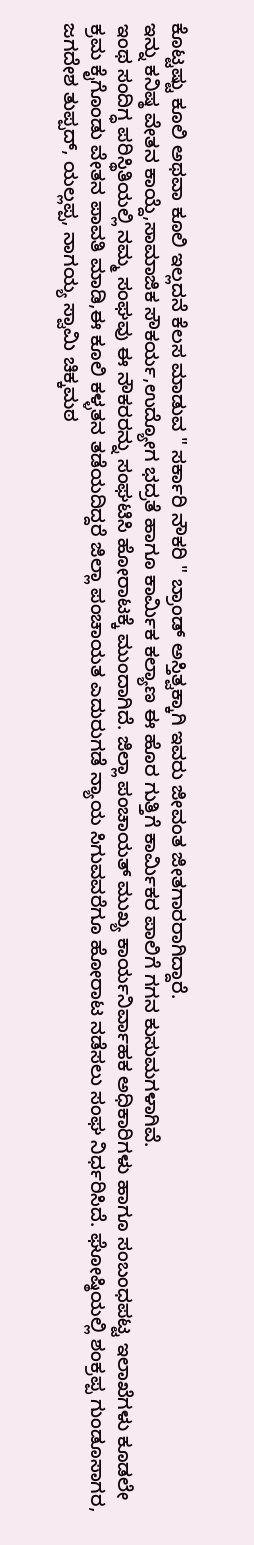ಕೊಟ್ಟಷ್ಟು ಕೂಲಿ ಅಥವಾ ಕೂಲಿ ಇಲ್ಲದನೆ ಕೆಲಸ ಮಾಡುವ " ಸರ್ಕಾರಿ ನೌಕರಿ " ಬ್ರಾಂಡ್ ಅಸ್ತಿತ್ವಕ್ಕಾಗಿ ಇವರು ಜೀವಂತ ಜೀತಗಾರರಾಗಿದ್ದಾರೆ.
ಇನ್ನು ಕನಿಷ್ಠ ವೇತನ ಕಾಯ್ದೆ,ಸಾಮಾಜಿಕ ಸೌಕರ್ಯ,ಉದ್ಯೋಗ ಭದ್ರತೆ ಹಾಗೂ ಕಾರ್ಮಿಕ ಕಲ್ಯಾಣ ಈ ಹೊರ ಗುತ್ತಿಗೆ ಕಾರ್ಮಿಕರ ಪಾಲಿಗೆ ಗಗನ ಕುಸುಮಗಳಾಗಿವೆ.
ಇಂಥ ಸಂದಿಗ್ಧ ಪರಿಸ್ಥಿತಿಯಲ್ಲಿ ನಮ್ಮ ಸಂಘವು ಈ ನೌಕರರನ್ನು ಸಂಘಟಿಸಿ ಹೋರಾಟಕ್ಕೆ ಮುಂದಾಗಿದೆ. ಜಿಲ್ಲಾ ಪಂಚಾಯತ್ ಮುಖ್ಯ ಕಾರ್ಯನಿರ್ವಾಹಕ ಅಧಿಕಾರಿಗಳು ಹಾಗೂ ಸಂಬಂಧಪಟ್ಟ ಇಲಾಖೆಗಳು ಕೂಡಲೇ ಕ್ರಮ ಕೈಗೊಂಡು ವೇತನ ಪಾವತಿ ಮಾಡಿ,ಈ ಕೂಲಿ ಕಳ್ಳತನ ತಡೆಯದಿದ್ದರೆ ಜಿಲ್ಲಾ ಪಂಚಾಯತ ಎದುರುಗಡೆ ನ್ಯಾಯ ಸಿಗುವವರೆಗೂ ಹೋರಾಟ ನಡೆಸಲು ಸಂಘ ನಿರ್ಧರಿಸಿದೆ. ಘೋಷ್ಠಿಯಲ್ಲಿ ಶಂಕ್ರಪ್ಪ ಗುಂಡೂಸಾಗರ, ಜಗದೇಶ ತುಪ್ಪದ್, ಯಲ್ಲಪ್ಪ, ನಾಗಯ್ಯ ಸ್ವಾಮಿ ಚಿಕ್ಕಮಠ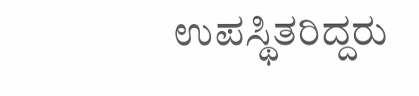ಉಪಸ್ಥಿತರಿದ್ದರು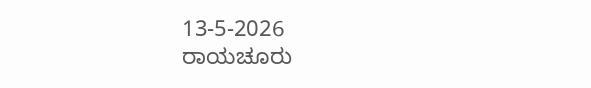13-5-2026
ರಾಯಚೂರು